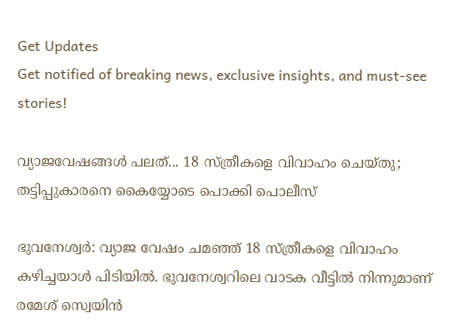Get Updates
Get notified of breaking news, exclusive insights, and must-see stories!

വ്യാജവേഷങ്ങൾ പലത്... 18 സ്ത്രീകളെ വിവാഹം ചെയ്തു; തട്ടിപ്പുകാരനെ കൈയ്യോടെ പൊക്കി പൊലീസ്

ഭുവനേശ്വർ: വ്യാജ വേഷം ചമഞ്ഞ് 18 സ്ത്രീകളെ വിവാഹം കഴിച്ചയാൾ പിടിയിൽ. ഭുവനേശ്വറിലെ വാടക വീട്ടില്‍ നിന്നുമാണ് രമേശ് സ്വെയിന്‍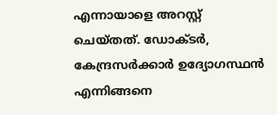എന്നായാളെ അറസ്റ്റ് ചെയ്തത്. ഡോക്ടർ, കേന്ദ്രസർക്കാർ ഉദ്യോഗസ്ഥൻ എന്നിങ്ങനെ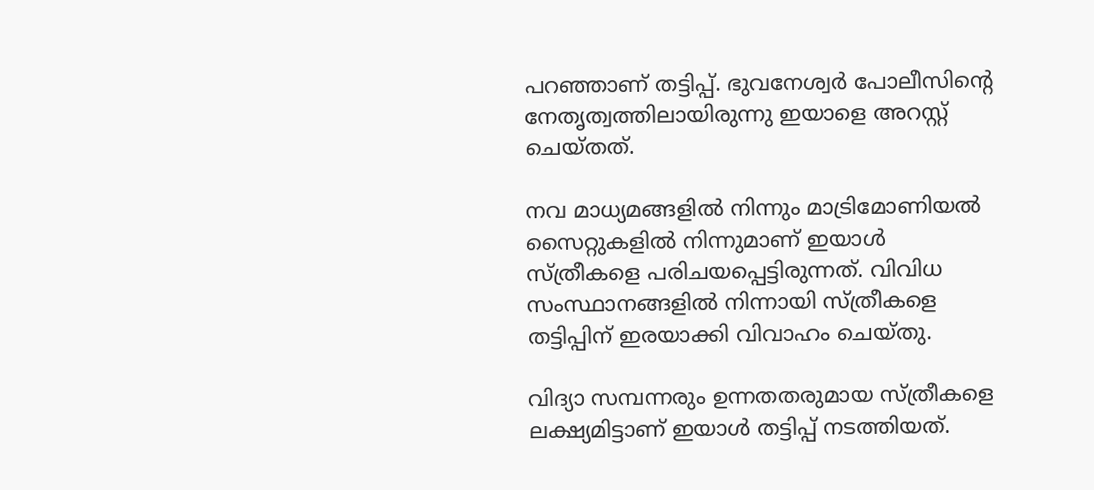പറഞ്ഞാണ് തട്ടിപ്പ്. ഭുവനേശ്വർ പോലീസിന്റെ നേതൃത്വത്തിലായിരുന്നു ഇയാളെ അറസ്റ്റ് ചെയ്തത്.

നവ മാധ്യമങ്ങളിൽ നിന്നും മാട്രിമോണിയൽ സൈറ്റുകളിൽ നിന്നുമാണ് ഇയാൾ സ്ത്രീകളെ പരിചയപ്പെട്ടിരുന്നത്. വിവിധ സംസ്ഥാനങ്ങളിൽ നിന്നായി സ്ത്രീകളെ തട്ടിപ്പിന് ഇരയാക്കി വിവാഹം ചെയ്തു.

വിദ്യാ സമ്പന്നരും ഉന്നതതരുമായ സ്ത്രീകളെ ലക്ഷ്യമിട്ടാണ് ഇയാൾ തട്ടിപ്പ് നടത്തിയത്.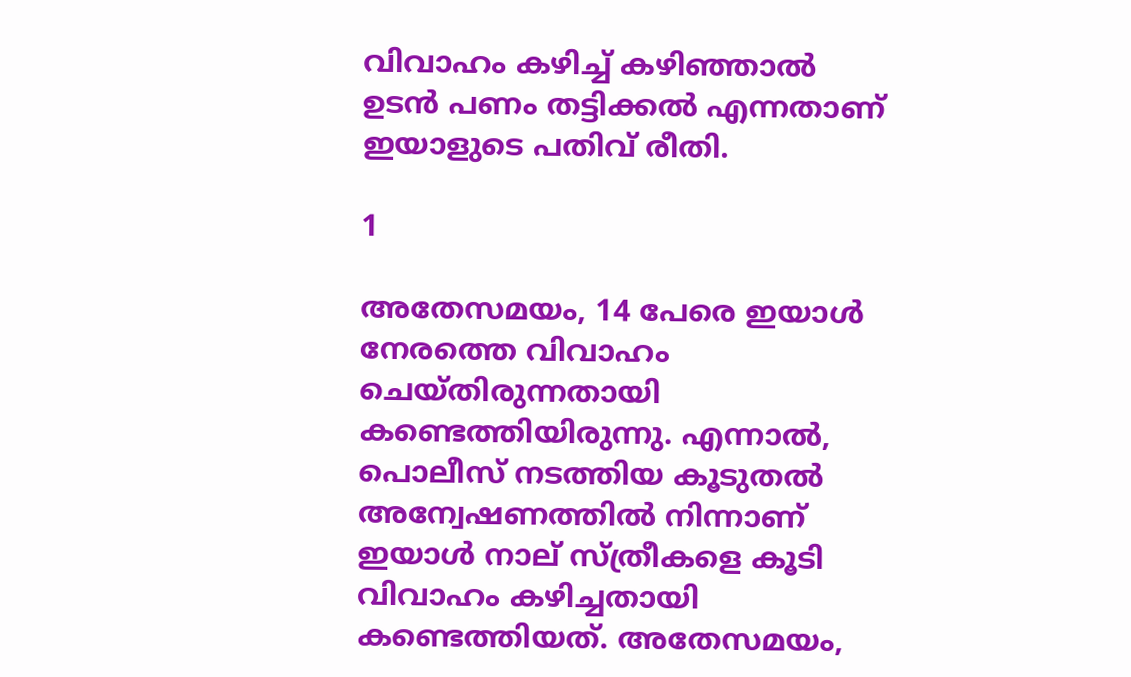വിവാഹം കഴിച്ച് കഴിഞ്ഞാൽ ഉടൻ പണം തട്ടിക്കൽ എന്നതാണ് ഇയാളുടെ പതിവ് രീതി.

1

അതേസമയം, 14 പേരെ ഇയാൾ നേരത്തെ വിവാഹം ചെയ്തിരുന്നതായി കണ്ടെത്തിയിരുന്നു. എന്നാൽ, പൊലീസ് നടത്തിയ കൂടുതൽ അന്വേഷണത്തിൽ നിന്നാണ് ഇയാൾ നാല് സ്ത്രീകളെ കൂടി വിവാഹം കഴിച്ചതായി കണ്ടെത്തിയത്. അതേസമയം,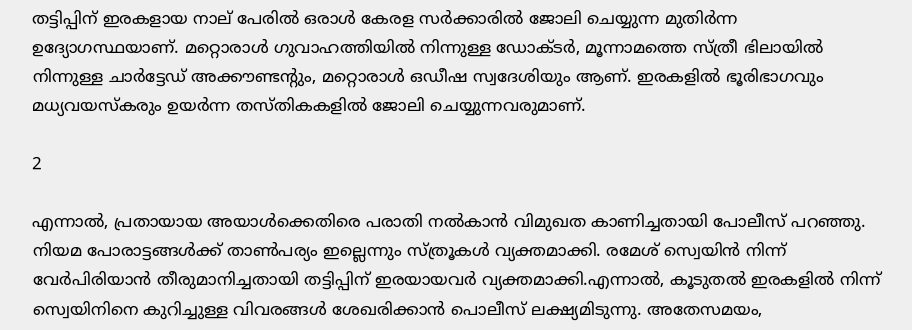തട്ടിപ്പിന് ഇരകളായ നാല് പേരിൽ ഒരാൾ കേരള സർക്കാരിൽ ജോലി ചെയ്യുന്ന മുതിർന്ന ഉദ്യോഗസ്ഥയാണ്. മറ്റൊരാൾ ഗുവാഹത്തിയിൽ നിന്നുള്ള ഡോക്ടർ, മൂന്നാമത്തെ സ്ത്രീ ഭിലായിൽ നിന്നുള്ള ചാർട്ടേഡ് അക്കൗണ്ടന്റും, മറ്റൊരാൾ ഒഡീഷ സ്വദേശിയും ആണ്. ഇരകളിൽ ഭൂരിഭാഗവും മധ്യവയസ്‌കരും ഉയർന്ന തസ്തികകളിൽ ജോലി ചെയ്യുന്നവരുമാണ്.

2

എന്നാൽ, പ്രതായായ അയാൾക്കെതിരെ പരാതി നൽകാൻ വിമുഖത കാണിച്ചതായി പോലീസ് പറഞ്ഞു. നിയമ പോരാട്ടങ്ങൾക്ക് താൺപര്യം ഇല്ലെന്നും സ്ത്രൂകൾ വ്യക്തമാക്കി. രമേശ് സ്വെയിന്‍ നിന്ന് വേർപിരിയാൻ തീരുമാനിച്ചതായി തട്ടിപ്പിന് ഇരയായവർ വ്യക്തമാക്കി.എന്നാൽ, കൂടുതൽ ഇരകളിൽ നിന്ന് സ്വെയിനിനെ കുറിച്ചുള്ള വിവരങ്ങൾ ശേഖരിക്കാൻ പൊലീസ് ലക്ഷ്യമിടുന്നു. അതേസമയം,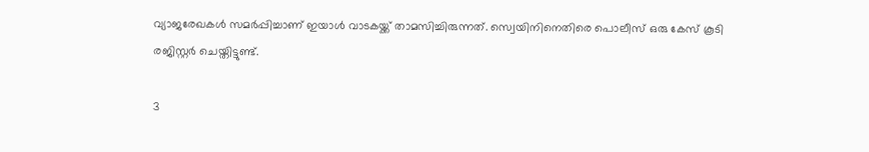വ്യാജരേഖകൾ സമർപ്പിച്ചാണ് ഇയാൾ വാടകയ്ക്ക് താമസിച്ചിരുന്നത്. സ്വെയിനിനെതിരെ പൊലീസ് ഒരു കേസ് കൂടി രജിസ്റ്റർ ചെയ്തിട്ടുണ്ട്.

3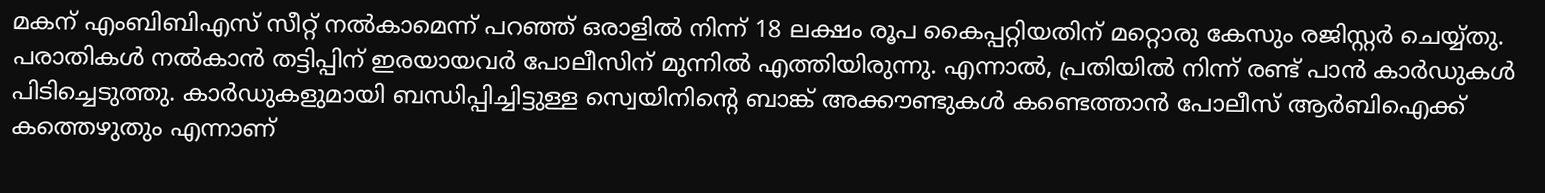മകന് എംബിബിഎസ് സീറ്റ് നൽകാമെന്ന് പറഞ്ഞ് ഒരാളിൽ നിന്ന് 18 ലക്ഷം രൂപ കൈപ്പറ്റിയതിന് മറ്റൊരു കേസും രജിസ്റ്റർ ചെയ്യ്തു. പരാതികൾ നൽകാൻ തട്ടിപ്പിന് ഇരയായവർ പോലീസിന് മുന്നിൽ എത്തിയിരുന്നു. എന്നാൽ, പ്രതിയിൽ നിന്ന് രണ്ട് പാൻ കാർഡുകൾ പിടിച്ചെടുത്തു. കാർഡുകളുമായി ബന്ധിപ്പിച്ചിട്ടുള്ള സ്വെയിനിന്റെ ബാങ്ക് അക്കൗണ്ടുകൾ കണ്ടെത്താൻ പോലീസ് ആർബിഐക്ക് കത്തെഴുതും എന്നാണ്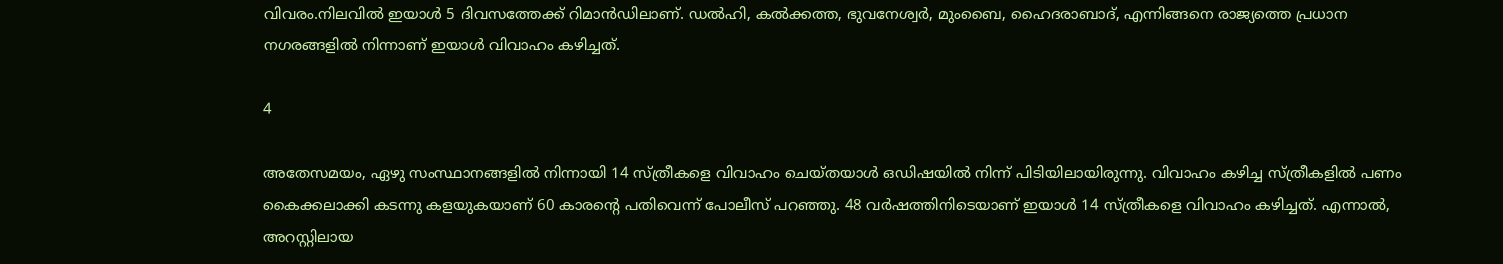വിവരം.നിലവിൽ ഇയാൾ 5 ദിവസത്തേക്ക് റിമാന്‍ഡിലാണ്. ഡൽഹി, കല്‍ക്കത്ത, ഭുവനേശ്വർ, മുംബൈ, ഹൈദരാബാദ്, എന്നിങ്ങനെ രാജ്യത്തെ പ്രധാന നഗരങ്ങളിൽ നിന്നാണ് ഇയാൾ വിവാഹം കഴിച്ചത്.

4

അതേസമയം, ഏഴു സംസ്ഥാനങ്ങളിൽ നിന്നായി 14 സ്ത്രീകളെ വിവാഹം ചെയ്തയാൾ ഒഡിഷയിൽ നിന്ന് പിടിയിലായിരുന്നു. വിവാഹം കഴിച്ച സ്ത്രീകളിൽ പണം കൈക്കലാക്കി കടന്നു കളയുകയാണ് 60 കാരന്‍റെ പതിവെന്ന് പോലീസ് പറഞ്ഞു. 48 വർഷത്തിനിടെയാണ് ഇയാൾ 14 സ്ത്രീകളെ വിവാഹം കഴിച്ചത്. എന്നാൽ, അറസ്റ്റിലായ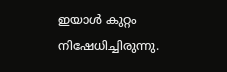ഇയാൾ കുറ്റം നിഷേധിച്ചിരുന്നു.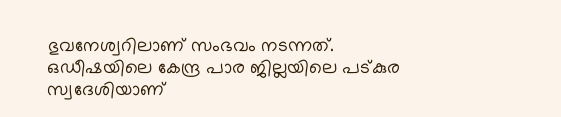ഭുവനേശ്വറിലാണ് സംഭവം നടന്നത്. ഒഡീഷയിലെ കേന്ദ്ര പാര ജില്ലയിലെ പട്കുര സ്വദേശിയാണ്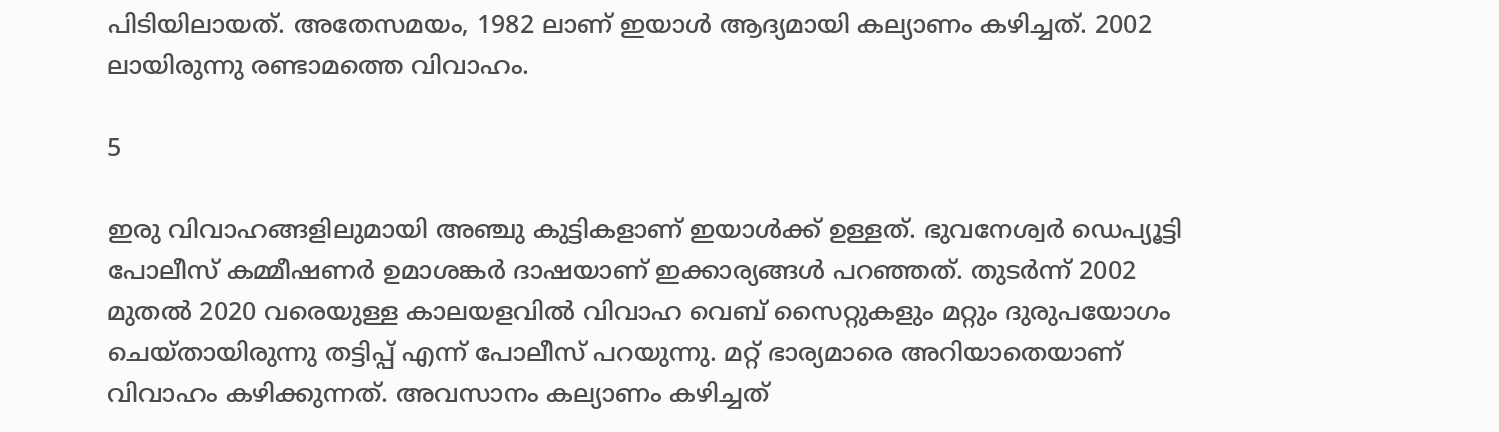പിടിയിലായത്. അതേസമയം, 1982 ലാണ് ഇയാള്‍ ആദ്യമായി കല്യാണം കഴിച്ചത്. 2002 ലായിരുന്നു രണ്ടാമത്തെ വിവാഹം.

5

ഇരു വിവാഹങ്ങളിലുമായി അഞ്ചു കുട്ടികളാണ് ഇയാള്‍ക്ക് ഉള്ളത്. ഭുവനേശ്വർ ഡെപ്യൂട്ടി പോലീസ് കമ്മീഷണർ ഉമാശങ്കർ ദാഷയാണ് ഇക്കാര്യങ്ങൾ പറഞ്ഞത്. തുടര്‍ന്ന് 2002 മുതല്‍ 2020 വരെയുള്ള കാലയളവില്‍ വിവാഹ വെബ് സൈറ്റുകളും മറ്റും ദുരുപയോഗം ചെയ്തായിരുന്നു തട്ടിപ്പ് എന്ന് പോലീസ് പറയുന്നു. മറ്റ് ഭാര്യമാരെ അറിയാതെയാണ് വിവാഹം കഴിക്കുന്നത്. അവസാനം കല്യാണം കഴിച്ചത്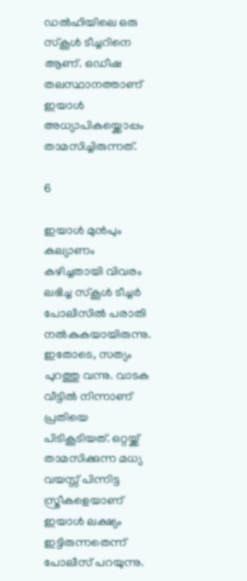ഡൽഹിയിലെ ഒരു സ്‌കൂള്‍ ടീച്ചറിനെ ആണ്. ഒഡീഷ തലസ്ഥാനത്താണ് ഇയാൾ അധ്യാപികയ്ക്കൊപ്പം താമസിച്ചിരുന്നത്.

6

ഇയാള്‍ മുന്‍പും കല്യാണം കഴിച്ചതായി വിവരം ലഭിച്ച സ്‌കൂള്‍ ടീച്ചര്‍ പോലീസില്‍ പരാതി നല്‍കുകയായിരുന്നു. ഇതോടെ, സത്യം പുറത്തു വന്നു. വാടക വീട്ടില്‍ നിന്നാണ് പ്രതിയെ പിടികൂടിയത്. ഒറ്റയ്ക്ക് താമസിക്കുന്ന മധ്യ വയസ്സ് പിന്നിട്ട സ്ത്രീകളെയാണ് ഇയാള്‍ ലക്ഷ്യം ഇട്ടിരുന്നതെന്ന് പോലീസ് പറയുന്നു.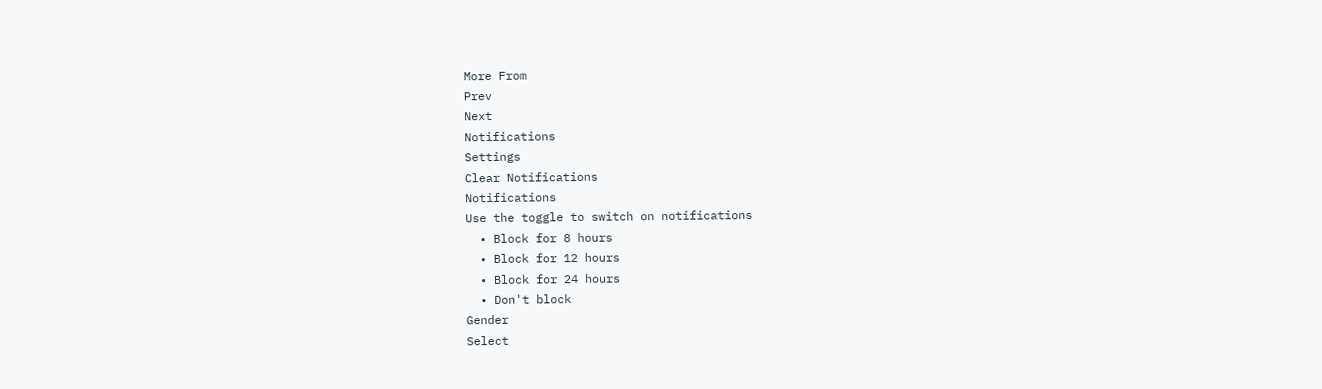More From
Prev
Next
Notifications
Settings
Clear Notifications
Notifications
Use the toggle to switch on notifications
  • Block for 8 hours
  • Block for 12 hours
  • Block for 24 hours
  • Don't block
Gender
Select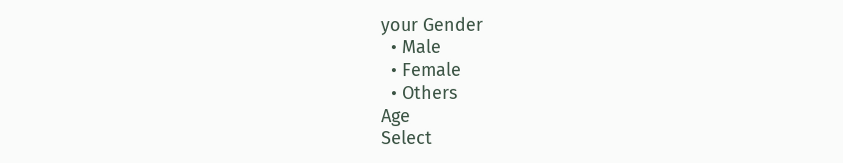your Gender
  • Male
  • Female
  • Others
Age
Select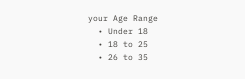your Age Range
  • Under 18
  • 18 to 25
  • 26 to 35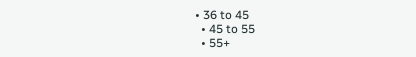• 36 to 45
  • 45 to 55
  • 55+